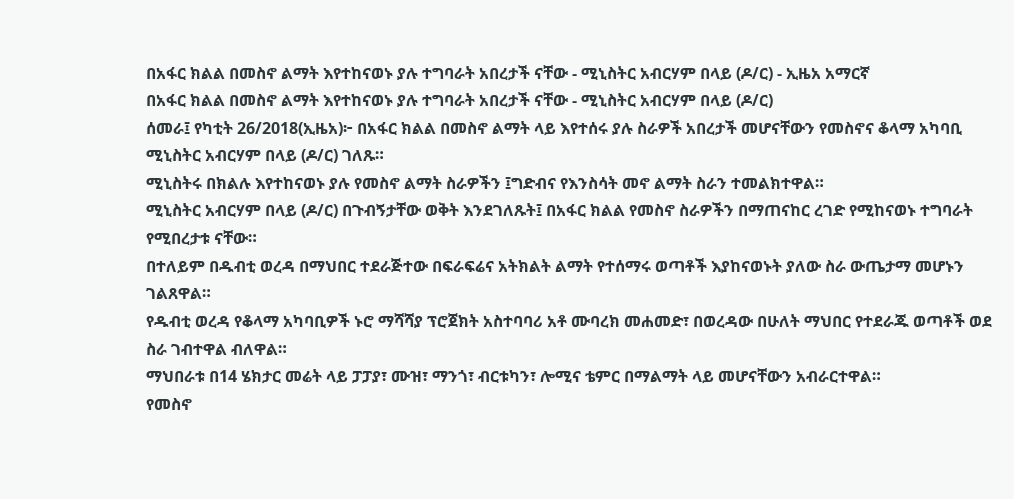በአፋር ክልል በመስኖ ልማት እየተከናወኑ ያሉ ተግባራት አበረታች ናቸው - ሚኒስትር አብርሃም በላይ (ዶ/ር) - ኢዜአ አማርኛ
በአፋር ክልል በመስኖ ልማት እየተከናወኑ ያሉ ተግባራት አበረታች ናቸው - ሚኒስትር አብርሃም በላይ (ዶ/ር)
ሰመራ፤ የካቲት 26/2018(ኢዜአ)፦ በአፋር ክልል በመስኖ ልማት ላይ እየተሰሩ ያሉ ስራዎች አበረታች መሆናቸውን የመስኖና ቆላማ አካባቢ ሚኒስትር አብርሃም በላይ (ዶ/ር) ገለጹ።
ሚኒስትሩ በክልሉ እየተከናወኑ ያሉ የመስኖ ልማት ስራዎችን ፤ግድብና የእንስሳት መኖ ልማት ስራን ተመልክተዋል።
ሚኒስትር አብርሃም በላይ (ዶ/ር) በጉብኝታቸው ወቅት እንደገለጹት፤ በአፋር ክልል የመስኖ ስራዎችን በማጠናከር ረገድ የሚከናወኑ ተግባራት የሚበረታቱ ናቸው።
በተለይም በዱብቲ ወረዳ በማህበር ተደራጅተው በፍራፍሬና አትክልት ልማት የተሰማሩ ወጣቶች እያከናወኑት ያለው ስራ ውጤታማ መሆኑን ገልጸዋል።
የዱብቲ ወረዳ የቆላማ አካባቢዎች ኑሮ ማሻሻያ ፕሮጀክት አስተባባሪ አቶ ሙባረክ መሐመድ፣ በወረዳው በሁለት ማህበር የተደራጁ ወጣቶች ወደ ስራ ገብተዋል ብለዋል።
ማህበራቱ በ14 ሄክታር መሬት ላይ ፓፓያ፣ ሙዝ፣ ማንጎ፣ ብርቱካን፣ ሎሚና ቴምር በማልማት ላይ መሆናቸውን አብራርተዋል።
የመስኖ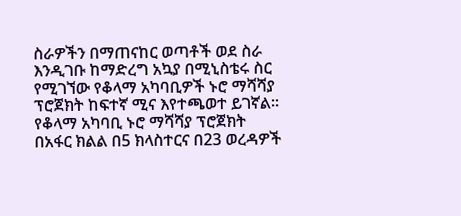ስራዎችን በማጠናከር ወጣቶች ወደ ስራ እንዲገቡ ከማድረግ አኳያ በሚኒስቴሩ ስር የሚገኘው የቆላማ አካባቢዎች ኑሮ ማሻሻያ ፕሮጀክት ከፍተኛ ሚና እየተጫወተ ይገኛል።
የቆላማ አካባቢ ኑሮ ማሻሻያ ፕሮጀክት በአፋር ክልል በ5 ክላስተርና በ23 ወረዳዎች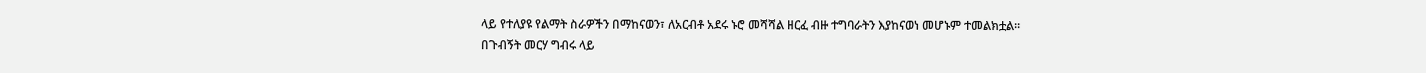ላይ የተለያዩ የልማት ስራዎችን በማከናወን፣ ለአርብቶ አደሩ ኑሮ መሻሻል ዘርፈ ብዙ ተግባራትን እያከናወነ መሆኑም ተመልክቷል።
በጉብኝት መርሃ ግብሩ ላይ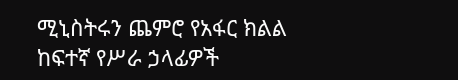ሚኒስትሩን ጨምሮ የአፋር ክልል ከፍተኛ የሥራ ኃላፊዎች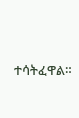ተሳትፈዋል።